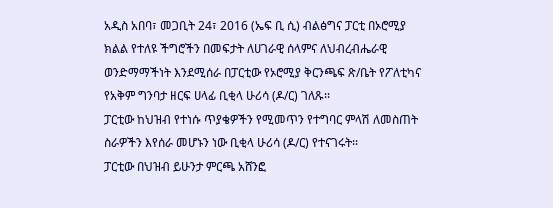አዲስ አበባ፣ መጋቢት 24፣ 2016 (ኤፍ ቢ ሲ) ብልፅግና ፓርቲ በኦሮሚያ ክልል የተለዩ ችግሮችን በመፍታት ለሀገራዊ ሰላምና ለህብረብሔራዊ ወንድማማችነት እንደሚሰራ በፓርቲው የኦሮሚያ ቅርንጫፍ ጽ/ቤት የፖለቲካና የአቅም ግንባታ ዘርፍ ሀላፊ ቢቂላ ሁሪሳ (ዶ/ር) ገለጹ፡፡
ፓርቲው ከህዝብ የተነሱ ጥያቄዎችን የሚመጥን የተግባር ምላሽ ለመስጠት ስራዎችን እየሰራ መሆኑን ነው ቢቂላ ሁሪሳ (ዶ/ር) የተናገሩት፡፡
ፓርቲው በህዝብ ይሁንታ ምርጫ አሸንፎ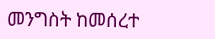መንግስት ከመሰረተ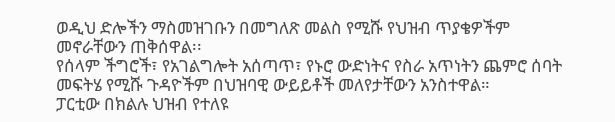ወዲህ ድሎችን ማስመዝገቡን በመግለጽ መልስ የሚሹ የህዝብ ጥያቄዎችም መኖራቸውን ጠቅሰዋል፡፡
የሰላም ችግሮች፣ የአገልግሎት አሰጣጥ፣ የኑሮ ውድነትና የስራ አጥነትን ጨምሮ ሰባት መፍትሄ የሚሹ ጉዳዮችም በህዝባዊ ውይይቶች መለየታቸውን አንስተዋል።
ፓርቲው በክልሉ ህዝብ የተለዩ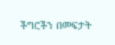ችግሮችን በመፍታት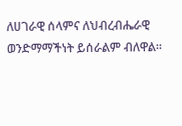ለሀገራዊ ሰላምና ለህብረብሔራዊ ወንድማማችነት ይሰራልም ብለዋል።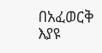በአፈወርቅ እያዩ